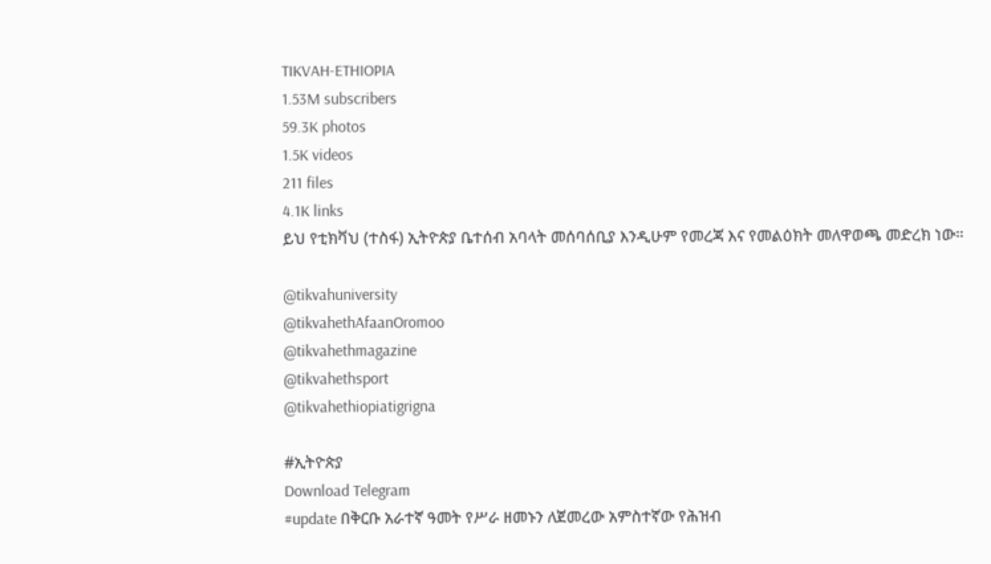TIKVAH-ETHIOPIA
1.53M subscribers
59.3K photos
1.5K videos
211 files
4.1K links
ይህ የቲክቫህ (ተስፋ) ኢትዮጵያ ቤተሰብ አባላት መሰባሰቢያ እንዲሁም የመረጃ እና የመልዕክት መለዋወጫ መድረክ ነው።

@tikvahuniversity
@tikvahethAfaanOromoo
@tikvahethmagazine
@tikvahethsport
@tikvahethiopiatigrigna

#ኢትዮጵያ
Download Telegram
#update በቅርቡ አራተኛ ዓመት የሥራ ዘመኑን ለጀመረው አምስተኛው የሕዝብ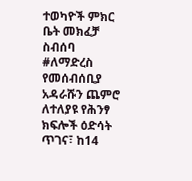ተወካዮች ምክር ቤት መክፈቻ ስብሰባ #ለማድረስ የመሰብሰቢያ አዳራሹን ጨምሮ ለተለያዩ የሕንፃ ክፍሎች ዕድሳት ጥገና፣ ከ14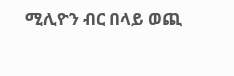ሚሊዮን ብር በላይ ወጪ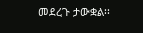መደረጉ ታውቋል፡፡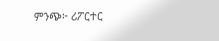ምንጭ፦ ሪፖርተር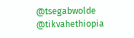@tsegabwolde @tikvahethiopia